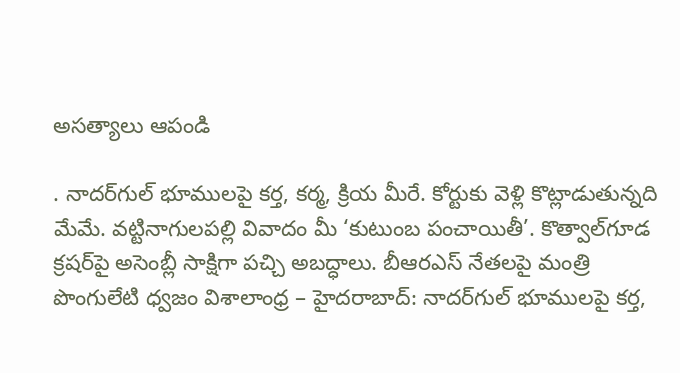అసత్యాలు ఆపండి

. నాదర్‌గుల్ భూములపై కర్త, కర్మ, క్రియ మీరే. కోర్టుకు వెళ్లి కొట్లాడుతున్నది మేమే. వట్టినాగులపల్లి వివాదం మీ ‘కుటుంబ పంచాయితీ’. కొత్వాల్‌గూడ క్రషర్‌పై అసెంబ్లీ సాక్షిగా పచ్చి అబద్ధాలు. బీఆరఎస్ నేతలపై మంత్రి పొంగులేటి ధ్వజం విశాలాంధ్ర – హైదరాబాద్: నాదర్‌గుల్ భూములపై కర్త,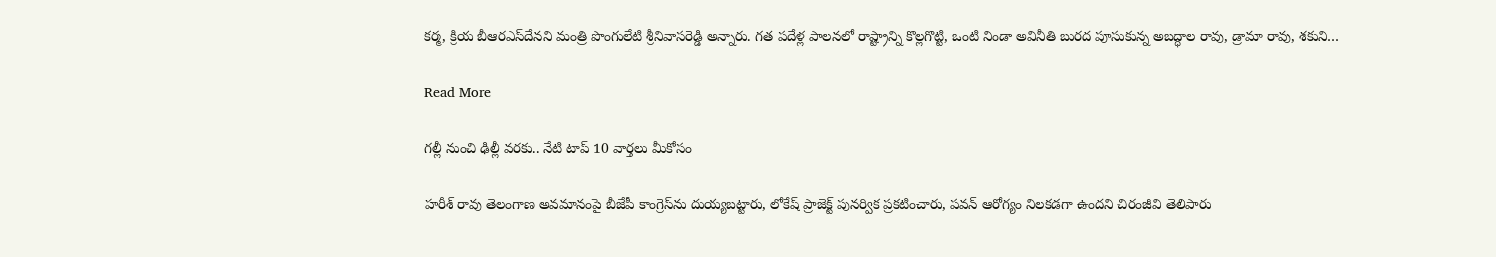కర్మ, క్రియ బీఆరఎస్‌దేనని మంత్రి పొంగులేటి శ్రీనివాసరెడ్డి అన్నారు. గత పదేళ్ల పాలనలో రాష్ట్రాన్ని కొల్లగొట్టి, ఒంటి నిండా అవినీతి బురద పూసుకున్న అబద్ధాల రావు, డ్రామా రావు, శకుని…

Read More

గల్లీ నుంచి ఢిల్లీ వరకు.. నేటి టాప్ 10 వార్తలు మీకోసం

హరీశ్ రావు తెలంగాణ అవమానంపై బీజేపీ కాంగ్రెస్‌ను దుయ్యబట్టారు, లోకేష్ ప్రాజెక్ట్ పునర్విక ప్రకటించారు, పవన్ ఆరోగ్యం నిలకడగా ఉందని చిరంజీవి తెలిపారు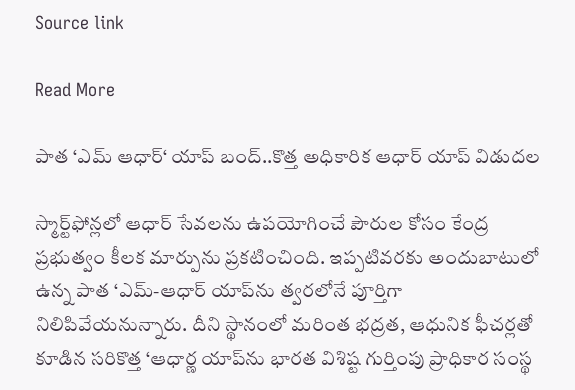Source link

Read More

పాత ‘ఎమ్‌ ఆధార్‌‘ యాప్ బంద్..కొత్త అధికారిక ఆధార్ యాప్ విడుదల

స్మార్ట్‌ఫోన్లలో ఆధార్ సేవలను ఉపయోగించే పౌరుల కోసం కేంద్ర ప్రభుత్వం కీలక మార్పును ప్రకటించింది. ఇప్పటివరకు అందుబాటులో ఉన్న పాత ‘ఎమ్-ఆధార్‌ యాప్‌ను త్వరలోనే పూర్తిగా నిలిపివేయనున్నారు. దీని స్థానంలో మరింత భద్రత, ఆధునిక ఫీచర్లతో కూడిన సరికొత్త ‘ఆధార్ణ యాప్‌ను భారత విశిష్ట గుర్తింపు ప్రాధికార సంస్థ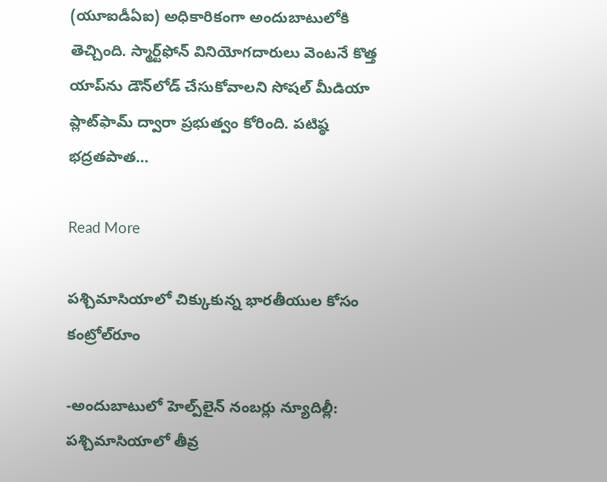(యూఐడీఏఐ) అధికారికంగా అందుబాటులోకి తెచ్చింది. స్మార్ట్‌ఫోన్ వినియోగదారులు వెంటనే కొత్త యాప్‌ను డౌన్‌లోడ్ చేసుకోవాలని సోషల్ మీడియా ప్లాట్‌ఫామ్ ద్వారా ప్రభుత్వం కోరింది. పటిష్ఠ భద్రతపాత…

Read More

పశ్చిమాసియాలో చిక్కుకున్న భారతీయుల కోసం కంట్రోల్‌రూం

-అందుబాటులో హెల్ప్‌లైన్‌ నంబర్లు న్యూదిల్లీ: పశ్చిమాసియాలో తీవ్ర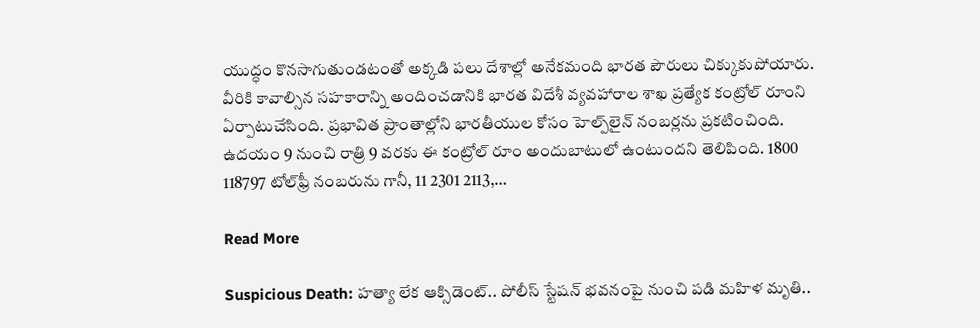యుద్ధం కొనసాగుతుండటంతో అక్కడి పలు దేశాల్లో అనేకమంది భారత పౌరులు చిక్కుకుపోయారు. వీరికి కావాల్సిన సహకారాన్ని అందించడానికి భారత విదేశీ వ్యవహారాల శాఖ ప్రత్యేక కంట్రోల్‌ రూంని ఏర్పాటుచేసింది. ప్రభావిత ప్రాంతాల్లోని భారతీయుల కోసం హెల్ప్‌లైన్‌ నంబర్లను ప్రకటించింది. ఉదయం 9 నుంచి రాత్రి 9 వరకు ఈ కంట్రోల్‌ రూం అందుబాటులో ఉంటుందని తెలిపింది. 1800 118797 టోల్‌ఫ్రీ నంబరును గానీ, 11 2301 2113,…

Read More

Suspicious Death: హత్యా లేక ఆక్సిడెంట్.. పోలీస్ స్టేషన్ భవనంపై నుంచి పడి మహిళ మృతి..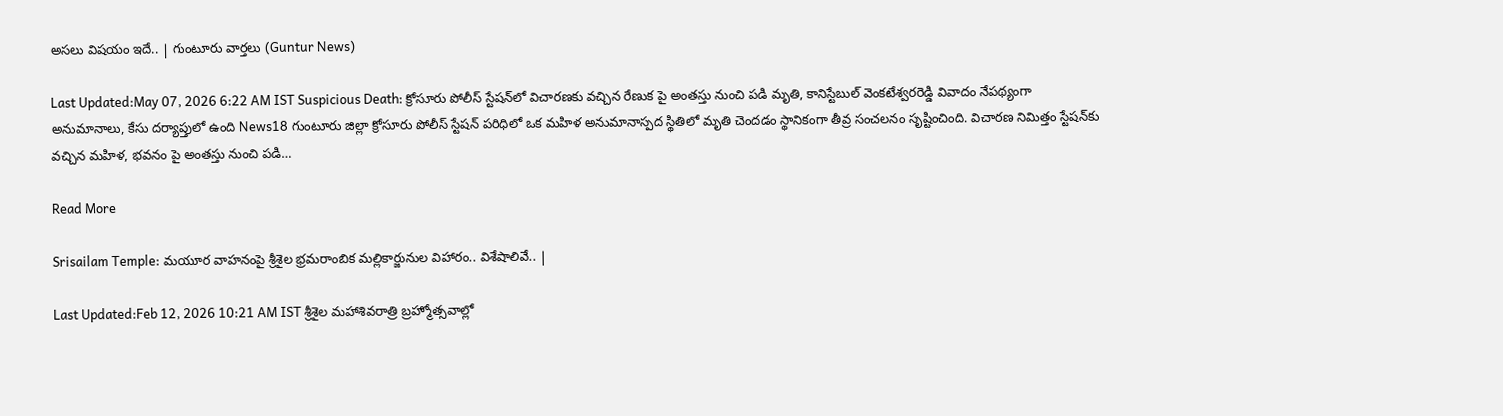అసలు విషయం ఇదే.. | గుంటూరు వార్తలు (Guntur News)

Last Updated:May 07, 2026 6:22 AM IST Suspicious Death: క్రోసూరు పోలీస్ స్టేషన్‌లో విచారణకు వచ్చిన రేణుక పై అంతస్తు నుంచి పడి మృతి, కానిస్టేబుల్ వెంకటేశ్వరరెడ్డి వివాదం నేపథ్యంగా అనుమానాలు, కేసు దర్యాప్తులో ఉంది News18 గుంటూరు జిల్లా క్రోసూరు పోలీస్ స్టేషన్ పరిధిలో ఒక మహిళ అనుమానాస్పద స్థితిలో మృతి చెందడం స్థానికంగా తీవ్ర సంచలనం సృష్టించింది. విచారణ నిమిత్తం స్టేషన్‌కు వచ్చిన మహిళ, భవనం పై అంతస్తు నుంచి పడి…

Read More

Srisailam Temple: మయూర వాహనంపై శ్రీశైల భ్రమరాంబిక మల్లికార్జునుల విహారం.. విశేషాలివే.. |

Last Updated:Feb 12, 2026 10:21 AM IST శ్రీశైల మహాశివరాత్రి బ్రహ్మోత్సవాల్లో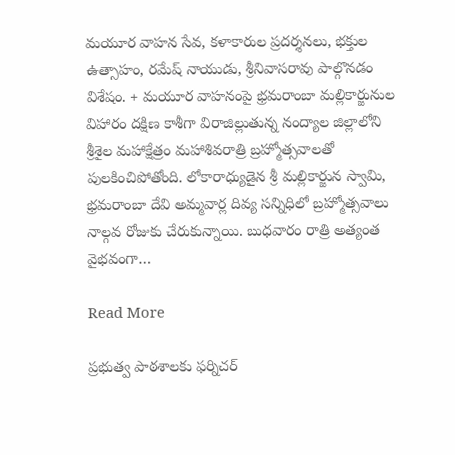మయూర వాహన సేవ, కళాకారుల ప్రదర్శనలు, భక్తుల ఉత్సాహం, రమేష్ నాయుడు, శ్రీనివాసరావు పాల్గొనడం విశేషం. + మయూర వాహనంపై భ్రమరాంబా మల్లికార్జునుల విహారం దక్షిణ కాశీగా విరాజిల్లుతున్న నంద్యాల జిల్లాలోని శ్రీశైల మహాక్షేత్రం మహాశివరాత్రి బ్రహ్మోత్సవాలతో పులకించిపోతోంది. లోకారాధ్యుడైన శ్రీ మల్లికార్జున స్వామి, భ్రమరాంబా దేవి అమ్మవార్ల దివ్య సన్నిధిలో బ్రహ్మోత్సవాలు నాల్గవ రోజుకు చేరుకున్నాయి. బుధవారం రాత్రి అత్యంత వైభవంగా…

Read More

ప్రభుత్వ పాఠశాలకు ఫర్నిచర్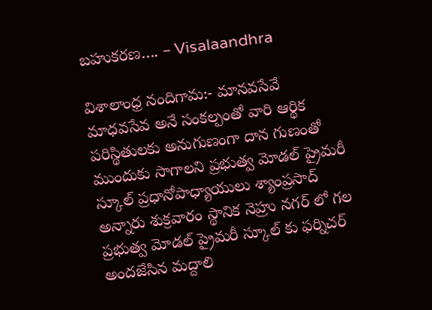బహుకరణ…. – Visalaandhra

విశాలాంధ్ర నందిగామ:- మానవసేవే మాధవసేవ అనే సంకల్పంతో వారి ఆర్థిక పరిస్థితులకు అనుగుణంగా దాన గుణంతో ముందుకు సాగాలని ప్రభుత్వ మోడల్ ప్రైమరీ స్కూల్ ప్రధానోపాధ్యాయులు శ్యాంప్రసాద్ అన్నారు శుక్రవారం స్థానిక నెహ్రు నగర్ లో గల ప్రభుత్వ మోడల్ ప్రైమరీ స్కూల్ కు ఫర్నిచర్ అందజేసిన మద్దాలి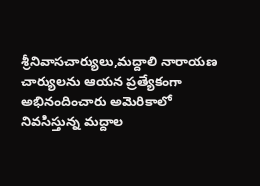శ్రీనివాసచార్యులు,మద్దాలి నారాయణ చార్యులను ఆయన ప్రత్యేకంగా అభినందించారు అమెరికాలో నివసిస్తున్న మద్దాల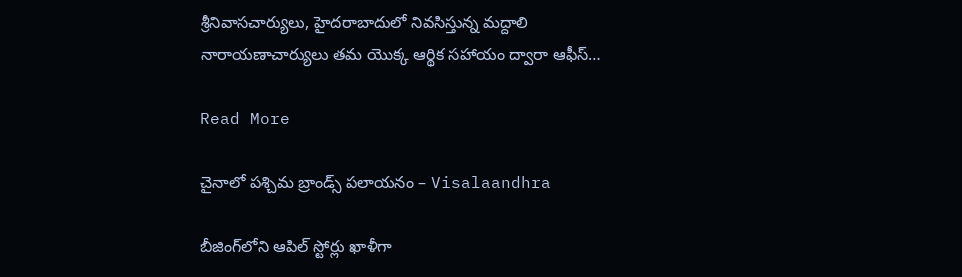శ్రీనివాసచార్యులు, హైదరాబాదులో నివసిస్తున్న మద్దాలి నారాయణాచార్యులు తమ యొక్క ఆర్థిక సహాయం ద్వారా ఆఫీస్…

Read More

చైనాలో పశ్చిమ బ్రాండ్స్‌ పలాయనం – Visalaandhra

బీజింగ్‌లోని ఆపిల్ స్టోర్లు ఖాళీగా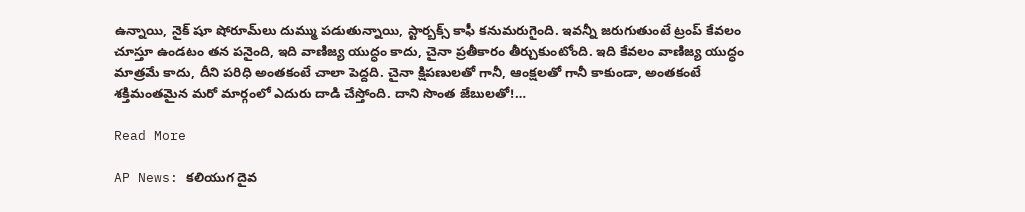ఉన్నాయి, నైక్ షూ షోరూమ్‌లు దుమ్ము పడుతున్నాయి, స్టార్బక్స్‌ కాఫీ కనుమరుగైంది. ఇవన్నీ జరుగుతుంటే ట్రంప్ కేవలం చూస్తూ ఉండటం తన పనైంది, ఇది వాణిజ్య యుద్ధం కాదు, చైనా ప్రతీకారం తీర్చుకుంటోంది. ఇది కేవలం వాణిజ్య యుద్ధం మాత్రమే కాదు, దీని పరిధి అంతకంటే చాలా పెద్దది. చైనా క్షిపణులతో గానీ, ఆంక్షలతో గానీ కాకుండా, అంతకంటే శక్తిమంతమైన మరో మార్గంలో ఎదురు దాడి చేస్తోంది. దాని సొంత జేబులతో!…

Read More

AP News: కలియుగ దైవ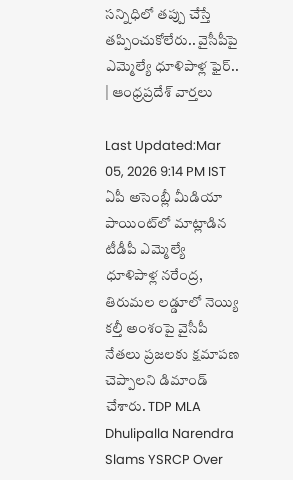సన్నిధిలో తప్పు చేస్తే తప్పించుకోలేరు.. వైసీపీపై ఎమ్మెల్యే ధూళిపాళ్ల ఫైర్.. | ఆంధ్రప్రదేశ్ వార్తలు

Last Updated:Mar 05, 2026 9:14 PM IST ఏపీ అసెంబ్లీ మీడియా పాయింట్‌లో మాట్లాడిన టీడీపీ ఎమ్మెల్యే ధూళిపాళ్ల నరేంద్ర, తిరుమల లడ్డూలో నెయ్యి కల్తీ అంశంపై వైసీపీ నేతలు ప్రజలకు క్షమాపణ చెప్పాలని డిమాండ్ చేశారు. TDP MLA Dhulipalla Narendra Slams YSRCP Over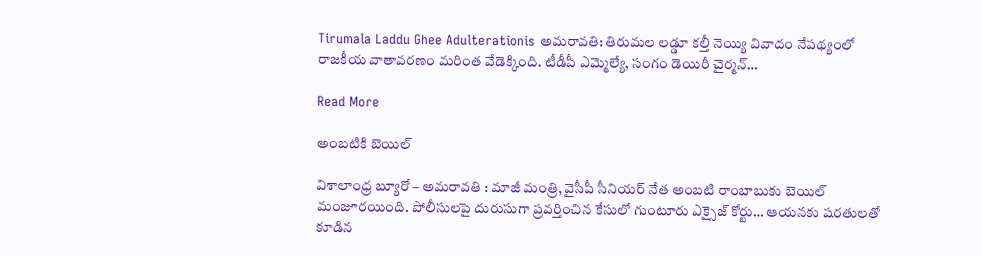Tirumala Laddu Ghee Adulterationis అమరావతి: తిరుమల లడ్డూ కల్తీ నెయ్యి వివాదం నేపథ్యంలో రాజకీయ వాతావరణం మరింత వేడెక్కింది. టీడీపీ ఎమ్మెల్యే, సంగం డెయిరీ చైర్మన్…

Read More

అంబటికి బెయిల్

విశాలాంధ్ర బ్యూరో – అమరావతి : మాజీ మంత్రి, వైసీపీ సీనియర్ నేత అంబటి రాంబాబుకు బెయిల్ మంజూరయింది. పోలీసులపై దురుసుగా ప్రవర్తించిన కేసులో గుంటూరు ఎక్సైజ్ కోర్టు… ఆయనకు షరతులతో కూడిన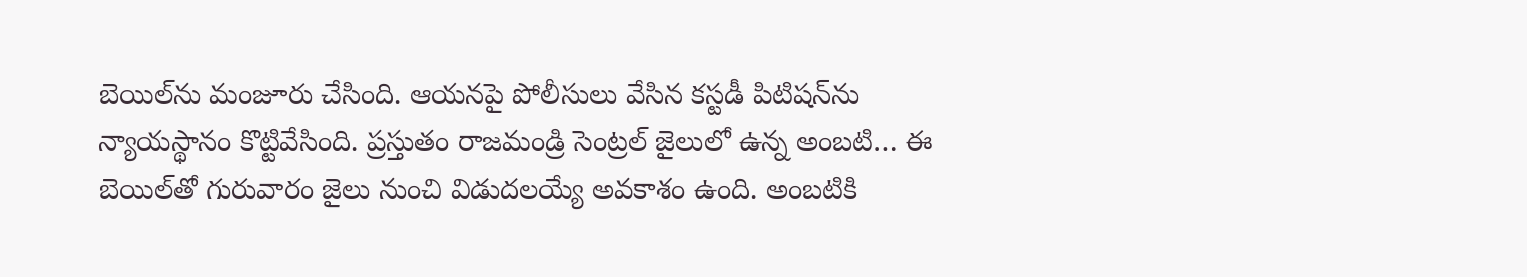బెయిల్‌ను మంజూరు చేసింది. ఆయనపై పోలీసులు వేసిన కస్టడీ పిటిషన్‌ను న్యాయస్థానం కొట్టివేసింది. ప్రస్తుతం రాజమండ్రి సెంట్రల్ జైలులో ఉన్న అంబటి… ఈ బెయిల్‌తో గురువారం జైలు నుంచి విడుదలయ్యే అవకాశం ఉంది. అంబటికి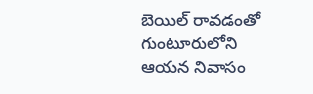బెయిల్ రావడంతో గుంటూరులోని ఆయన నివాసం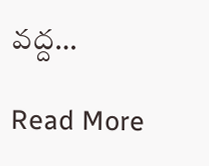వద్ద…

Read More